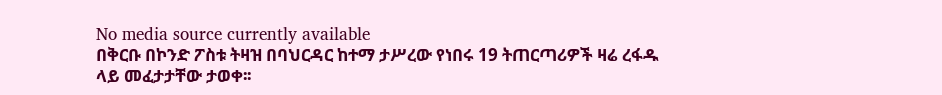No media source currently available
በቅርቡ በኮንድ ፖስቱ ትዛዝ በባህርዳር ከተማ ታሥረው የነበሩ 19 ትጠርጣሪዎች ዛሬ ረፋዱ ላይ መፈታታቸው ታወቀ፡፡